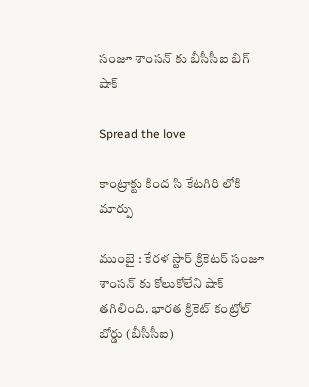సంజూ శాంస‌న్ కు బీసీసీఐ బిగ్ షాక్

Spread the love

కాంట్రాక్టు కింద సి కేట‌గిరి లోకి మార్పు

ముంబై : కేర‌ళ స్టార్ క్రికెట‌ర్ సంజూ శాంస‌న్ కు కోలుకోలేని షాక్ తగిలింది. భార‌త క్రికెట్ కంట్రోల్ బోర్డు (బీసీసీఐ)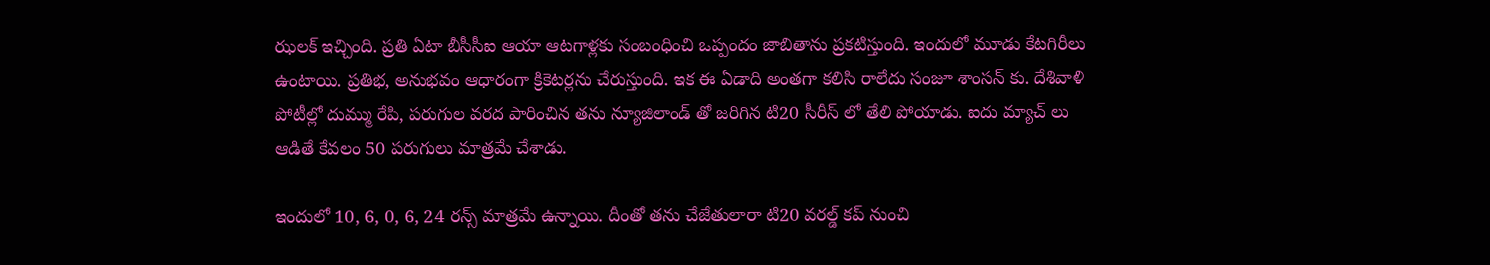ఝ‌ల‌క్ ఇచ్చింది. ప్ర‌తి ఏటా బీసీసీఐ ఆయా ఆట‌గాళ్ల‌కు సంబంధించి ఒప్పందం జాబితాను ప్ర‌క‌టిస్తుంది. ఇందులో మూడు కేట‌గిరీలు ఉంటాయి. ప్ర‌తిభ, అనుభ‌వం ఆధారంగా క్రికెట‌ర్ల‌ను చేరుస్తుంది. ఇక ఈ ఏడాది అంత‌గా క‌లిసి రాలేదు సంజూ శాంస‌న్ కు. దేశివాళి పోటీల్లో దుమ్ము రేపి, ప‌రుగుల వ‌ర‌ద పారించిన త‌ను న్యూజిలాండ్ తో జ‌రిగిన టి20 సీరీస్ లో తేలి పోయాడు. ఐదు మ్యాచ్ లు ఆడితే కేవ‌లం 50 ప‌రుగులు మాత్ర‌మే చేశాడు.

ఇందులో 10, 6, 0, 6, 24 రన్స్ మాత్ర‌మే ఉన్నాయి. దీంతో త‌ను చేజేతులారా టి20 వ‌ర‌ల్డ్ క‌ప్ నుంచి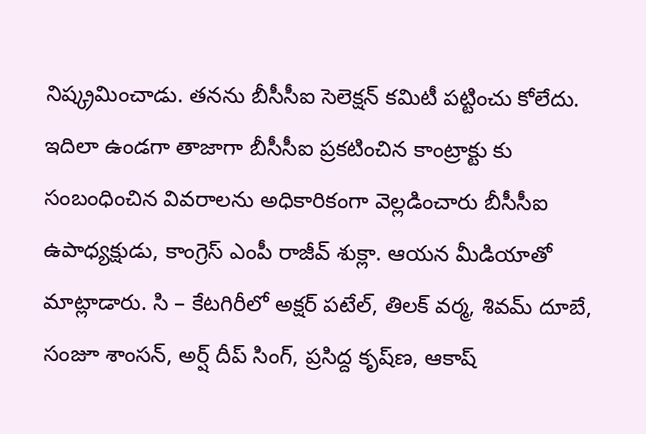నిష్క్ర‌మించాడు. త‌న‌ను బీసీసీఐ సెలెక్ష‌న్ క‌మిటీ ప‌ట్టించు కోలేదు. ఇదిలా ఉండ‌గా తాజాగా బీసీసీఐ ప్ర‌క‌టించిన కాంట్రాక్టు కు సంబంధించిన వివ‌రాల‌ను అధికారికంగా వెల్ల‌డించారు బీసీసీఐ ఉపాధ్య‌క్షుడు, కాంగ్రెస్ ఎంపీ రాజీవ్ శుక్లా. ఆయ‌న మీడియాతో మాట్లాడారు. సి – కేట‌గిరీలో అక్ష‌ర్ ప‌టేల్, తిల‌క్ వ‌ర్మ‌, శివ‌మ్ దూబే, సంజూ శాంస‌న్, అర్ష్ దీప్ సింగ్, ప్ర‌సిద్ద కృష్‌ణ‌, ఆకాష్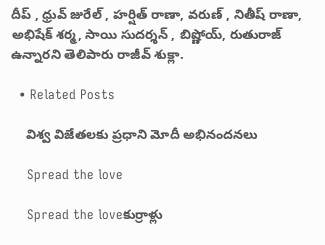దీప్ , ధ్రువ్ జురేల్ , హ‌ర్షిత్ రాణా, వ‌రుణ్ , నితీష్ రాణా, అభిషేక్ శ‌ర్మ‌, సాయి సుద‌ర్శ‌న్ , బిష్ణోయ్, రుతురాజ్ ఉన్నార‌ని తెలిపారు రాజీవ్ శుక్లా.

  • Related Posts

    విశ్వ విజేత‌ల‌కు ప్ర‌ధాని మోదీ అభినంద‌న‌లు

    Spread the love

    Spread the loveకుర్రాళ్లు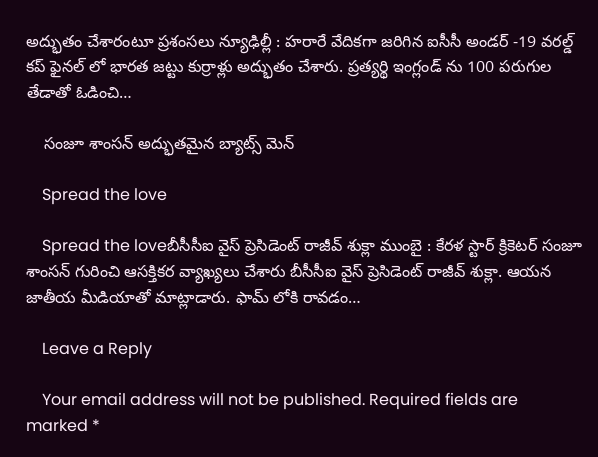అద్భుతం చేశారంటూ ప్ర‌శంస‌లు న్యూఢిల్లీ : హ‌రారే వేదిక‌గా జ‌రిగిన ఐసీసీ అండ‌ర్ -19 వ‌ర‌ల్డ్ క‌ప్ ఫైన‌ల్ లో భార‌త జ‌ట్టు కుర్రాళ్లు అద్భుతం చేశారు. ప్ర‌త్య‌ర్థి ఇంగ్లండ్ ను 100 ప‌రుగుల తేడాతో ఓడించి…

    సంజూ శాంస‌న్ అద్భుత‌మైన బ్యాట్స్ మెన్

    Spread the love

    Spread the loveబీసీసీఐ వైస్ ప్రెసిడెంట్ రాజీవ్ శుక్లా ముంబై : కేర‌ళ స్టార్ క్రికెట‌ర్ సంజూ శాంస‌న్ గురించి ఆస‌క్తిక‌ర వ్యాఖ్య‌లు చేశారు బీసీసీఐ వైస్ ప్రెసిడెంట్ రాజీవ్ శుక్లా. ఆయ‌న జాతీయ మీడియాతో మాట్లాడారు. ఫామ్ లోకి రావ‌డం…

    Leave a Reply

    Your email address will not be published. Required fields are marked *